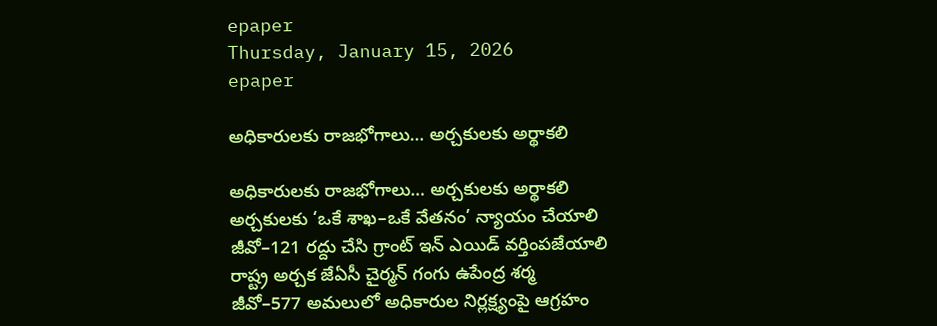epaper
Thursday, January 15, 2026
epaper

అధికారులకు రాజభోగాలు… అర్చకులకు అర్థాకలి

అధికారులకు రాజభోగాలు… అర్చకులకు అర్థాకలి
అర్చకులకు ‘ఒకే శాఖ–ఒకే వేతనం’ న్యాయం చేయాలి
జీవో–121 రద్దు చేసి గ్రాంట్ ఇన్ ఎయిడ్ వర్తింపజేయాలి
రాష్ట్ర అర్చ‌క జేఏసీ చైర్మన్ గంగు ఉపేంద్ర శర్మ
జీవో–577 అమలులో అధికారుల నిర్లక్ష్యంపై ఆగ్రహం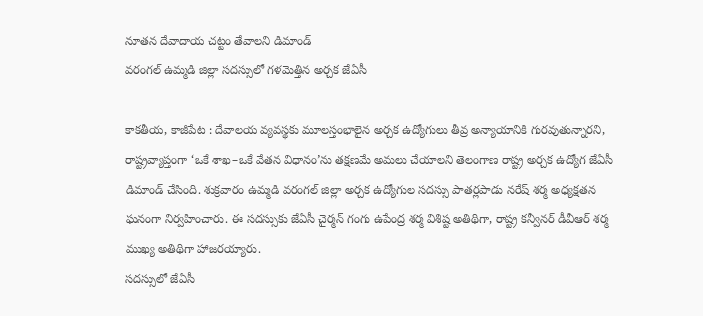నూతన దేవాదాయ చట్టం తేవాలని డిమాండ్
వరంగల్ ఉమ్మడి జిల్లా సదస్సులో గళమెత్తిన అర్చక జేఏసీ

కాకతీయ, కాజీపేట : దేవాలయ వ్యవస్థకు మూలస్తంభాలైన అర్చక ఉద్యోగులు తీవ్ర అన్యాయానికి గురవుతున్నారని, రాష్ట్రవ్యాప్తంగా ‘ఒకే శాఖ–ఒకే వేతన విధానం’ను తక్షణమే అమలు చేయాలని తెలంగాణ రాష్ట్ర అర్చక ఉద్యోగ జేఏసీ డిమాండ్ చేసింది. శుక్రవారం ఉమ్మడి వరంగల్ జిల్లా అర్చక ఉద్యోగుల సదస్సు పాతర్లపాడు నరేష్ శర్మ అధ్యక్షతన ఘనంగా నిర్వహించారు. ఈ సదస్సుకు జేఏసీ చైర్మన్ గంగు ఉపేంద్ర శర్మ విశిష్ట అతిథిగా, రాష్ట్ర కన్వీనర్ డీవీఆర్ శర్మ ముఖ్య అతిథిగా హాజరయ్యారు.
సదస్సులో జేఏసీ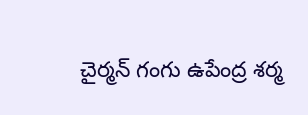చైర్మన్ గంగు ఉపేంద్ర శర్మ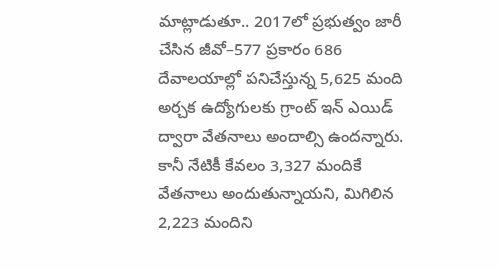మాట్లాడుతూ.. 2017లో ప్రభుత్వం జారీ చేసిన జీవో–577 ప్రకారం 686 దేవాలయాల్లో పనిచేస్తున్న 5,625 మంది అర్చక ఉద్యోగులకు గ్రాంట్ ఇన్ ఎయిడ్ ద్వారా వేతనాలు అందాల్సి ఉందన్నారు. కానీ నేటికీ కేవలం 3,327 మందికే వేతనాలు అందుతున్నాయని, మిగిలిన 2,223 మందిని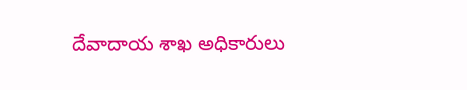దేవాదాయ శాఖ అధికారులు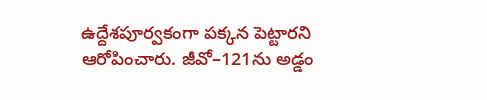ఉద్దేశపూర్వకంగా పక్కన పెట్టారని ఆరోపించారు. జీవో–121ను అడ్డం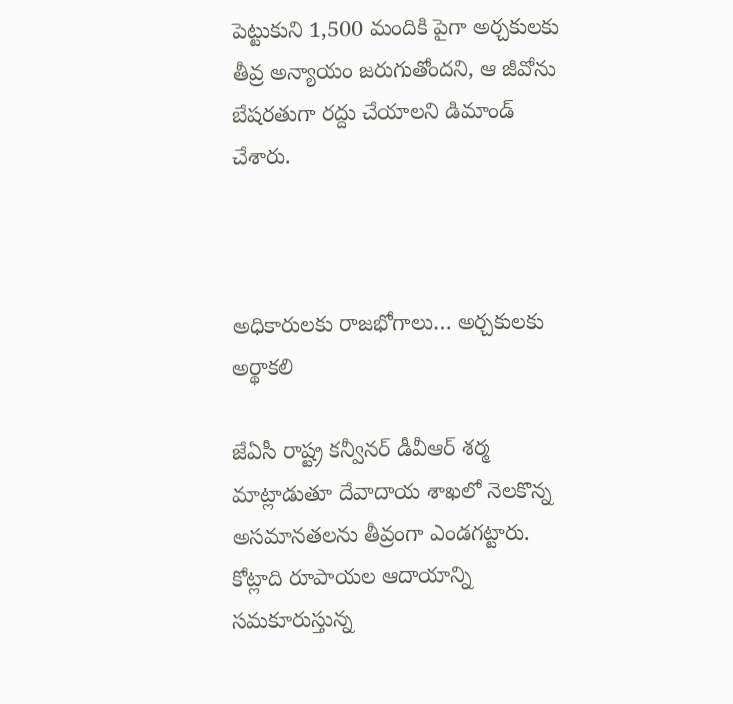పెట్టుకుని 1,500 మందికి పైగా అర్చకులకు తీవ్ర అన్యాయం జరుగుతోందని, ఆ జీవోను బేషరతుగా రద్దు చేయాలని డిమాండ్ చేశారు.



అధికారులకు రాజభోగాలు… అర్చకులకు అర్థాకలి

జేఏసీ రాష్ట్ర కన్వీనర్ డీవీఆర్ శర్మ మాట్లాడుతూ దేవాదాయ శాఖలో నెలకొన్న అసమానతలను తీవ్రంగా ఎండగట్టారు. కోట్లాది రూపాయల ఆదాయాన్ని సమకూరుస్తున్న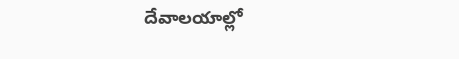దేవాలయాల్లో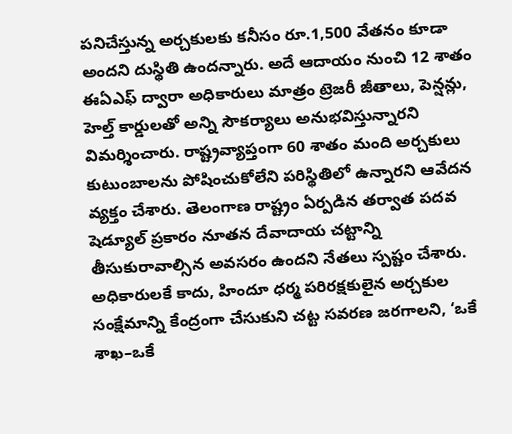పనిచేస్తున్న అర్చకులకు కనీసం రూ.1,500 వేతనం కూడా అందని దుస్థితి ఉందన్నారు. అదే ఆదాయం నుంచి 12 శాతం ఈఏఎఫ్ ద్వారా అధికారులు మాత్రం ట్రెజరీ జీతాలు, పెన్షన్లు, హెల్త్ కార్డులతో అన్ని సౌకర్యాలు అనుభవిస్తున్నారని విమర్శించారు. రాష్ట్రవ్యాప్తంగా 60 శాతం మంది అర్చకులు కుటుంబాలను పోషించుకోలేని పరిస్థితిలో ఉన్నారని ఆవేదన వ్యక్తం చేశారు. తెలంగాణ రాష్ట్రం ఏర్పడిన తర్వాత పదవ షెడ్యూల్ ప్రకారం నూతన దేవాదాయ చట్టాన్ని తీసుకురావాల్సిన అవసరం ఉందని నేతలు స్పష్టం చేశారు. అధికారులకే కాదు, హిందూ ధర్మ పరిరక్షకులైన అర్చకుల సంక్షేమాన్ని కేంద్రంగా చేసుకుని చట్ట సవరణ జరగాలని, ‘ఒకే శాఖ–ఒకే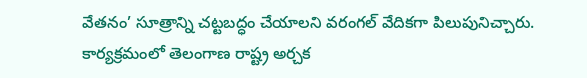వేతనం’ సూత్రాన్ని చట్టబద్ధం చేయాలని వరంగల్ వేదికగా పిలుపునిచ్చారు. కార్యక్రమంలో తెలంగాణ రాష్ట్ర అర్చక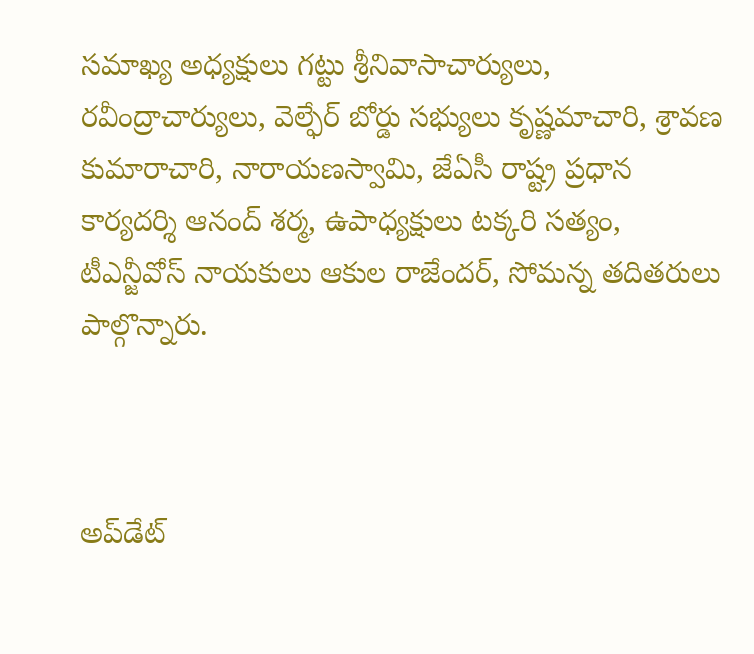సమాఖ్య అధ్యక్షులు గట్టు శ్రీనివాసాచార్యులు, రవీంద్రాచార్యులు, వెల్ఫేర్ బోర్డు సభ్యులు కృష్ణమాచారి, శ్రావణ కుమారాచారి, నారాయణస్వామి, జేఏసీ రాష్ట్ర ప్రధాన కార్యదర్శి ఆనంద్ శర్మ, ఉపాధ్యక్షులు టక్కరి సత్యం, టీఎన్జీవోస్ నాయకులు ఆకుల రాజేందర్, సోమన్న తదితరులు పాల్గొన్నారు.



అప్‌డేట్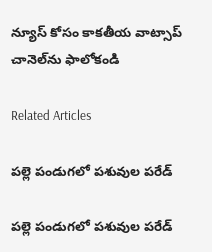న్యూస్ కోసం కాక‌తీయ వాట్సాప్ చానెల్‌ను ఫాలోకండి

Related Articles

పల్లె పండుగలో పశువుల పరేడ్‌

పల్లె పండుగలో పశువుల పరేడ్‌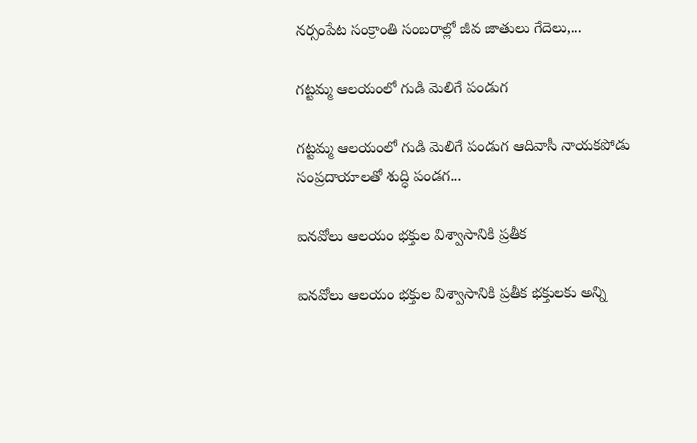నర్సంపేట సంక్రాంతి సంబరాల్లో జీవ జాతులు గేదెలు,...

గట్టమ్మ ఆల‌యంలో గుడి మెలిగే పండుగ‌

గట్టమ్మ ఆల‌యంలో గుడి మెలిగే పండుగ‌ ఆదివాసీ నాయకపోడు సంప్రదాయాలతో శుద్ధి పండగ...

ఐనవోలు ఆలయం భక్తుల విశ్వాసానికి ప్రతీక

ఐనవోలు ఆలయం భక్తుల విశ్వాసానికి ప్రతీక భక్తులకు అన్ని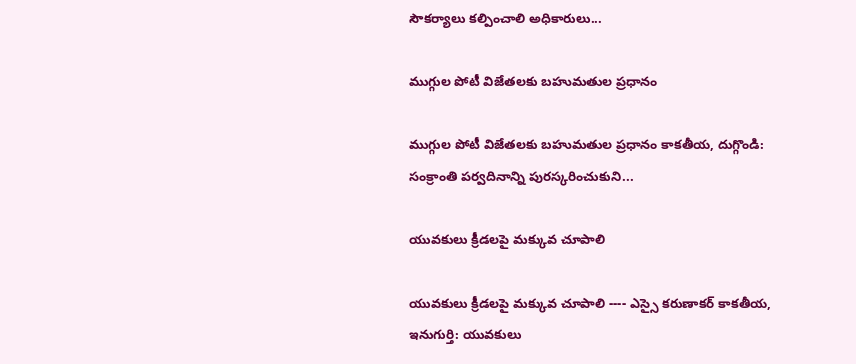సౌకర్యాలు కల్పించాలి అధికారులు...

ముగ్గుల పోటీ విజేతలకు బహుమతుల ప్రధానం

ముగ్గుల పోటీ విజేతలకు బహుమతుల ప్రధానం కాకతీయ, దుగ్గొండి: సంక్రాంతి పర్వదినాన్ని పురస్కరించుకుని...

యువకులు క్రీడలపై మక్కువ చూపాలి

యువకులు క్రీడలపై మక్కువ చూపాలి ---- ఎస్సై కరుణాకర్ కాకతీయ, ఇనుగుర్తి: యువకులు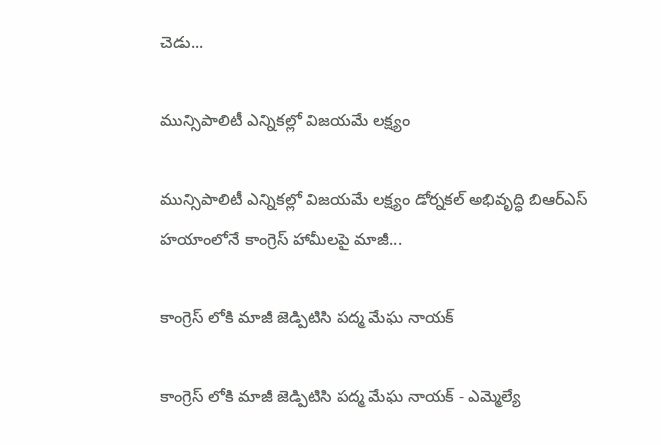చెడు...

మున్సిపాలిటీ ఎన్నికల్లో విజయమే లక్ష్యం

మున్సిపాలిటీ ఎన్నికల్లో విజయమే లక్ష్యం డోర్నకల్ అభివృద్ధి బిఆర్ఎస్ హయాంలోనే కాంగ్రెస్ హామీలపై మాజీ...

కాంగ్రెస్ లోకి మాజీ జెడ్పిటిసి పద్మ మేఘ నాయక్

కాంగ్రెస్ లోకి మాజీ జెడ్పిటిసి పద్మ మేఘ నాయక్ - ఎమ్మెల్యే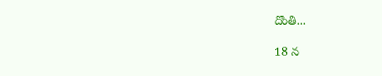దొంతి...

18 న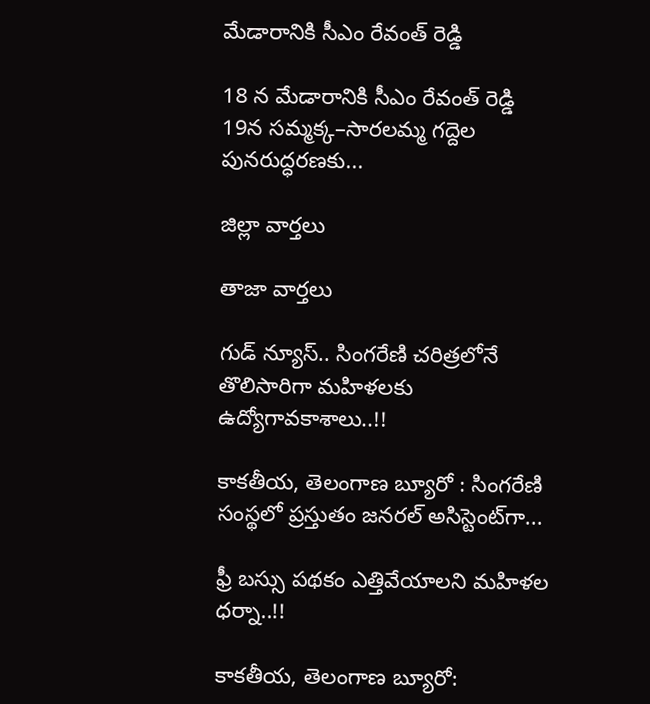మేడారానికి సీఎం రేవంత్ రెడ్డి

18 న మేడారానికి సీఎం రేవంత్ రెడ్డి 19న సమ్మక్క–సారలమ్మ గద్దెల పునరుద్ధరణకు...

జిల్లా వార్త‌లు

తాజా వార్త‌లు

గుడ్ న్యూస్.. సింగరేణి చరిత్రలోనే తొలిసారిగా మ‌హిళ‌ల‌కు ఉద్యోగావ‌కాశాలు..!!

కాక‌తీయ‌, తెలంగాణ బ్యూరో : సింగరేణి సంస్థలో ప్రస్తుతం జనరల్ అసిస్టెంట్‌గా...

ఫ్రీ బస్సు పథకం ఎత్తివేయాలని మహిళల ధర్నా..!!

కాకతీయ, తెలంగాణ బ్యూరో: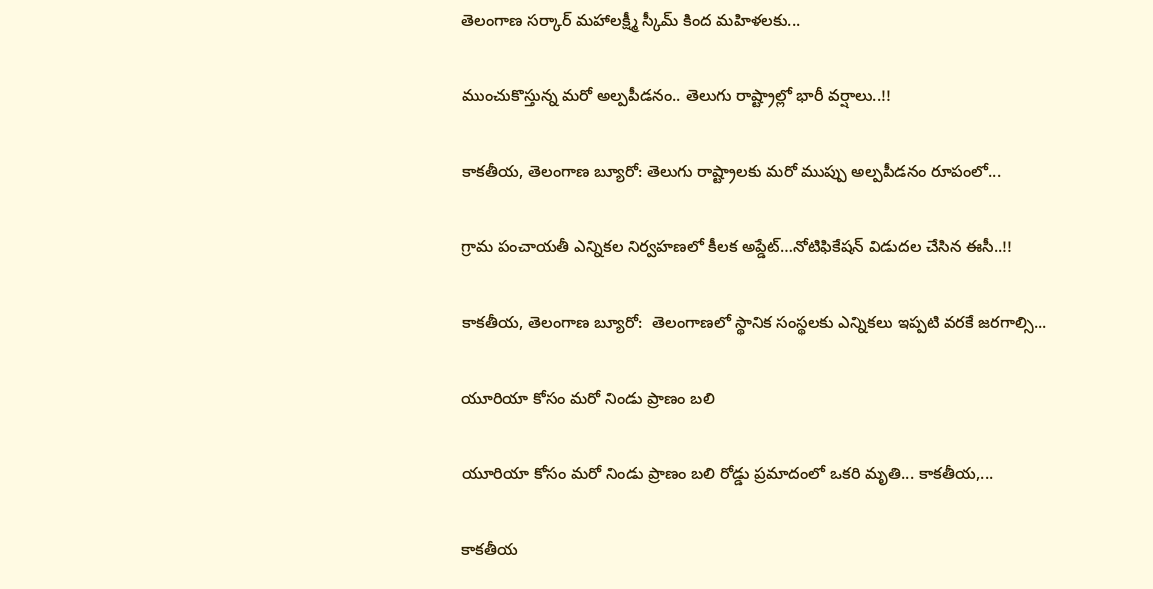తెలంగాణ సర్కార్ మహాలక్ష్మీ స్కీమ్ కింద మహిళలకు...

ముంచుకొస్తున్న మరో అల్పపీడనం.. తెలుగు రాష్ట్రాల్లో భారీ వర్షాలు..!!

కాకతీయ, తెలంగాణ బ్యూరో: తెలుగు రాష్ట్రాలకు మరో ముప్పు అల్పపీడనం రూపంలో...

గ్రామ పంచాయ‌తీ ఎన్నిక‌ల నిర్వ‌హ‌ణ‌లో కీల‌క అప్డేట్‌…నోటిఫికేషన్ విడుదల చేసిన ఈసీ..!!

కాకతీయ, తెలంగాణ బ్యూరో:  తెలంగాణలో స్థానిక సంస్థలకు ఎన్నికలు ఇప్పటి వరకే జరగాల్సి...

యూరియా కోసం మరో నిండు ప్రాణం బలి

యూరియా కోసం మరో నిండు ప్రాణం బలి రోడ్డు ప్రమాదంలో ఒకరి మృతి... కాకతీయ,...

కాక‌తీయ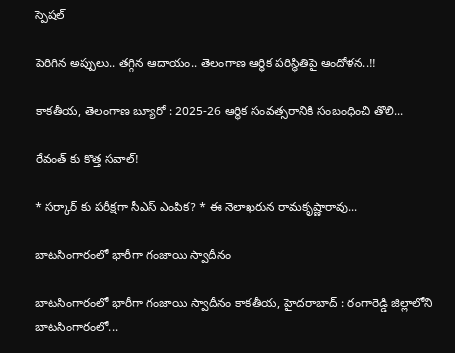స్పెష‌ల్‌

పెరిగిన అప్పులు.. తగ్గిన ఆదాయం.. తెలంగాణ ఆర్థిక పరిస్థితిపై ఆందోళన..!!

కాకతీయ, తెలంగాణ బ్యూరో : 2025-26 ఆర్థిక సంవత్సరానికి సంబంధించి తొలి...

రేవంత్ కు కొత్త సవాల్!

* సర్కార్ కు పరీక్షగా సీఎస్ ఎంపిక? * ఈ నెలాఖరున రామకృష్ణారావు...

బాటసింగారంలో భారీగా గంజాయి స్వాదీనం

బాటసింగారంలో భారీగా గంజాయి స్వాదీనం కాక‌తీయ‌, హైదరాబాద్ : రంగారెడ్డి జిల్లాలోని బాటసింగారంలో...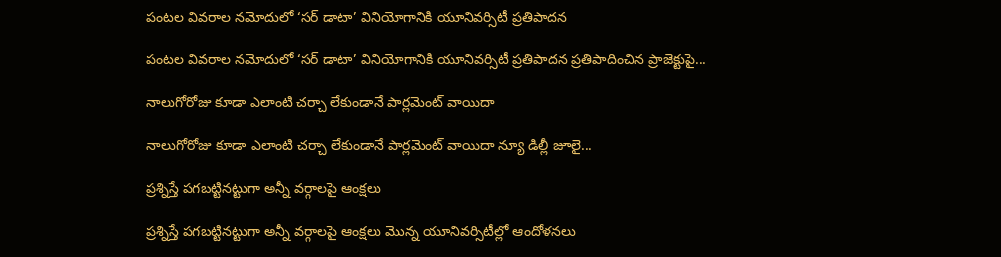పంటల వివరాల నమోదులో ‘సర్ డాటా’ వినియోగానికి యూనివర్సిటీ ప్రతిపాదన

పంటల వివరాల నమోదులో ‘సర్ డాటా’ వినియోగానికి యూనివర్సిటీ ప్రతిపాదన ప్రతిపాదించిన ప్రాజెక్టుపై...

నాలుగోరోజు కూడా ఎలాంటి చర్చా లేకుండానే పార్లమెంట్ వాయిదా

నాలుగోరోజు కూడా ఎలాంటి చర్చా లేకుండానే పార్లమెంట్ వాయిదా న్యూ డిల్లీ జూలై...

ప్రశ్నిస్తే పగబట్టినట్టుగా అన్నీ వర్గాలపై ఆంక్షలు

ప్రశ్నిస్తే పగబట్టినట్టుగా అన్నీ వర్గాలపై ఆంక్షలు మొన్న యూనివర్సిటీల్లో ఆందోళనలు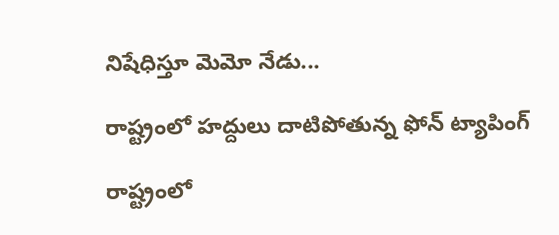నిషేధిస్తూ మెమో నేడు...

రాష్ట్రంలో హద్దులు దాటిపోతున్న ఫోన్‌ ట్యాపింగ్‌

రాష్ట్రంలో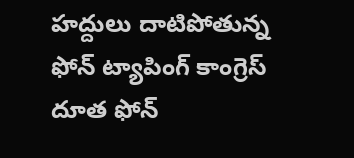హద్దులు దాటిపోతున్న ఫోన్‌ ట్యాపింగ్‌ కాంగ్రెస్‌ దూత ఫోన్‌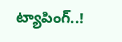ట్యాపింగ్‌..!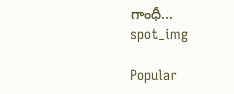గాంధీ...
spot_img

Popular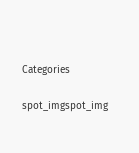Categories

spot_imgspot_img